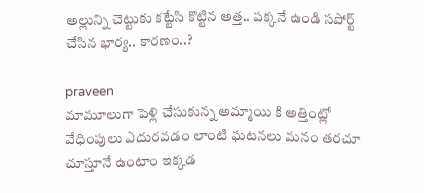అల్లున్ని చెట్టుకు కట్టేసి కొట్టిన అత్త.. పక్కనే ఉండి సపోర్ట్ చేసిన భార్య.. కారణం..?

praveen
మామూలుగా పెళ్లి చేసుకున్న అమ్మాయి కి అత్తింట్లో వేధింపులు ఎదురవడం లాంటి ఘటనలు మనం తరచూ చూస్తూనే ఉంటాం ఇక్కడ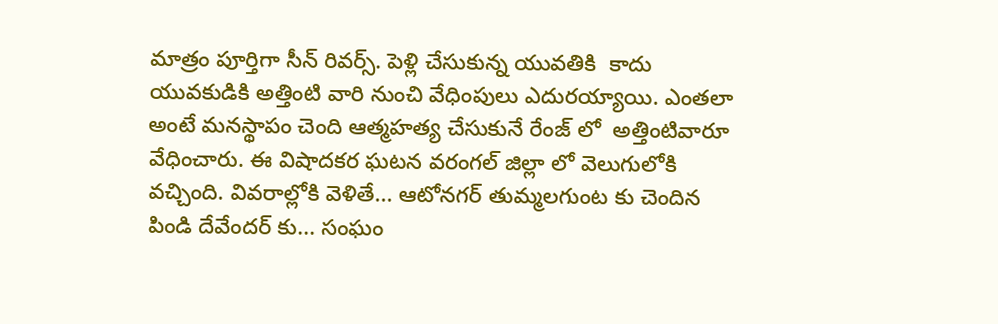మాత్రం పూర్తిగా సీన్ రివర్స్. పెళ్లి చేసుకున్న యువతికి  కాదు యువకుడికి అత్తింటి వారి నుంచి వేధింపులు ఎదురయ్యాయి. ఎంతలా అంటే మనస్థాపం చెంది ఆత్మహత్య చేసుకునే రేంజ్ లో  అత్తింటివారూ వేధించారు. ఈ విషాదకర ఘటన వరంగల్ జిల్లా లో వెలుగులోకి వచ్చింది. వివరాల్లోకి వెళితే... ఆటోనగర్ తుమ్మలగుంట కు చెందిన పిండి దేవేందర్ కు... సంఘం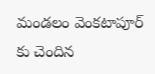మండలం వెంకటాపూర్ కు చెందిన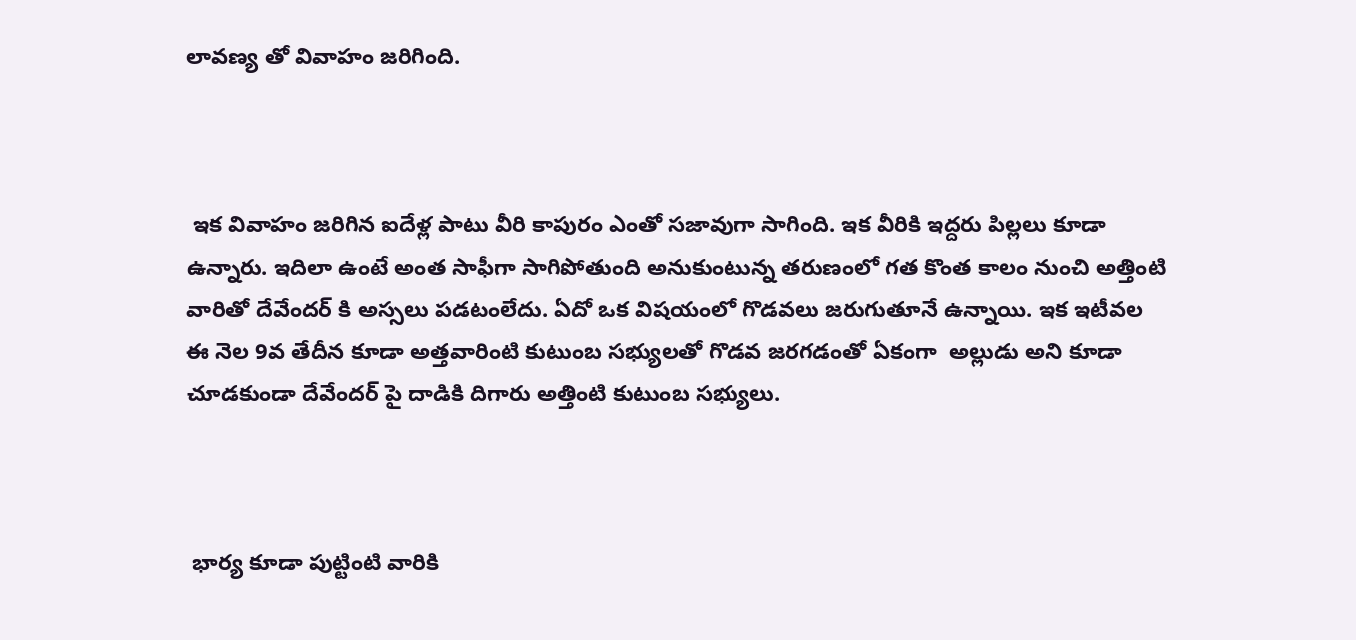లావణ్య తో వివాహం జరిగింది.



 ఇక వివాహం జరిగిన ఐదేళ్ల పాటు వీరి కాపురం ఎంతో సజావుగా సాగింది. ఇక వీరికి ఇద్దరు పిల్లలు కూడా ఉన్నారు. ఇదిలా ఉంటే అంత సాఫీగా సాగిపోతుంది అనుకుంటున్న తరుణంలో గత కొంత కాలం నుంచి అత్తింటి వారితో దేవేందర్ కి అస్సలు పడటంలేదు. ఏదో ఒక విషయంలో గొడవలు జరుగుతూనే ఉన్నాయి. ఇక ఇటీవల ఈ నెల 9వ తేదీన కూడా అత్తవారింటి కుటుంబ సభ్యులతో గొడవ జరగడంతో ఏకంగా  అల్లుడు అని కూడా చూడకుండా దేవేందర్ పై దాడికి దిగారు అత్తింటి కుటుంబ సభ్యులు.



 భార్య కూడా పుట్టింటి వారికి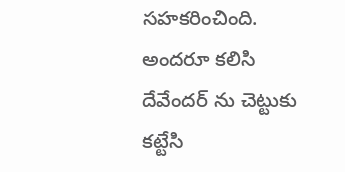సహకరించింది. అందరూ కలిసి దేవేందర్ ను చెట్టుకు కట్టేసి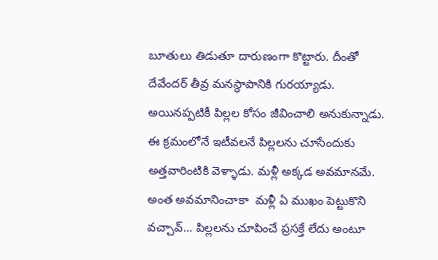బూతులు తిడుతూ దారుణంగా కొట్టారు. దీంతో దేవేందర్ తీవ్ర మనస్థాపానికి గురయ్యాడు. అయినప్పటికీ పిల్లల కోసం జీవించాలి అనుకున్నాడు. ఈ క్రమంలోనే ఇటీవలనే పిల్లలను చూసేందుకు అత్తవారింటికి వెళ్ళాడు. మళ్లీ అక్కడ అవమానమే. అంత అవమానించాకా  మళ్లీ ఏ ముఖం పెట్టుకొని వచ్చావ్... పిల్లలను చూపించే ప్రసక్తే లేదు అంటూ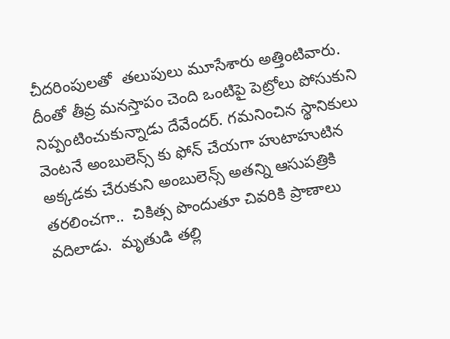చీదరింపులతో  తలుపులు మూసేశారు అత్తింటివారు. దీంతో తీవ్ర మనస్తాపం చెంది ఒంటిపై పెట్రోలు పోసుకుని నిప్పంటించుకున్నాడు దేవేందర్. గమనించిన స్థానికులు వెంటనే అంబులెన్స్ కు ఫోన్ చేయగా హుటాహుటిన అక్కడకు చేరుకుని అంబులెన్స్ అతన్ని ఆసుపత్రికి తరలించగా..  చికిత్స పొందుతూ చివరికి ప్రాణాలు వదిలాడు.  మృతుడి తల్లి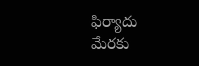ఫిర్యాదు మేరకు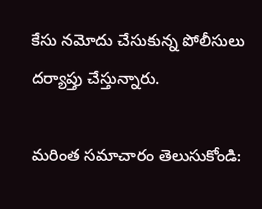కేసు నమోదు చేసుకున్న పోలీసులు దర్యాప్తు చేస్తున్నారు.

మరింత సమాచారం తెలుసుకోండి: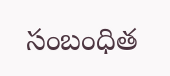సంబంధిత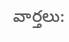వార్తలు: